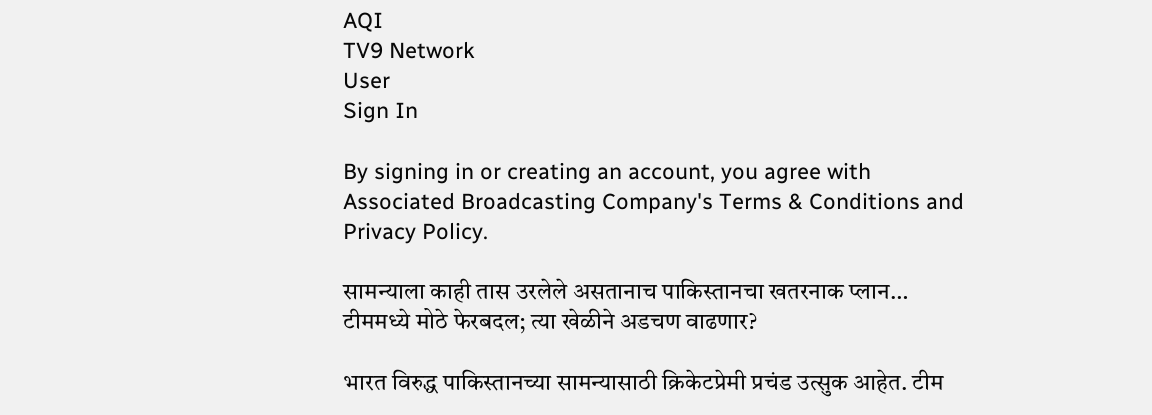AQI
TV9 Network
User
Sign In

By signing in or creating an account, you agree with Associated Broadcasting Company's Terms & Conditions and Privacy Policy.

सामन्याला काही तास उरलेले असतानाच पाकिस्तानचा खतरनाक प्लान… टीममध्ये मोठे फेरबदल; त्या खेळीने अडचण वाढणार?

भारत विरुद्ध पाकिस्तानच्या सामन्यासाठी क्रिकेटप्रेमी प्रचंड उत्सुक आहेत. टीम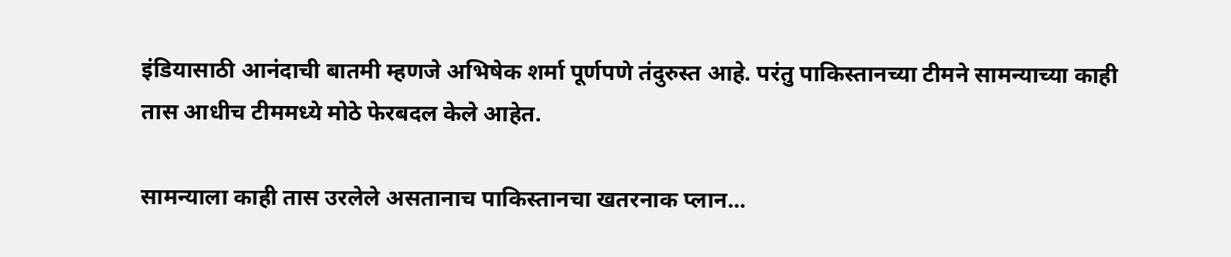इंडियासाठी आनंदाची बातमी म्हणजे अभिषेक शर्मा पूर्णपणे तंदुरुस्त आहे. परंतु पाकिस्तानच्या टीमने सामन्याच्या काही तास आधीच टीममध्ये मोठे फेरबदल केले आहेत.

सामन्याला काही तास उरलेले असतानाच पाकिस्तानचा खतरनाक प्लान...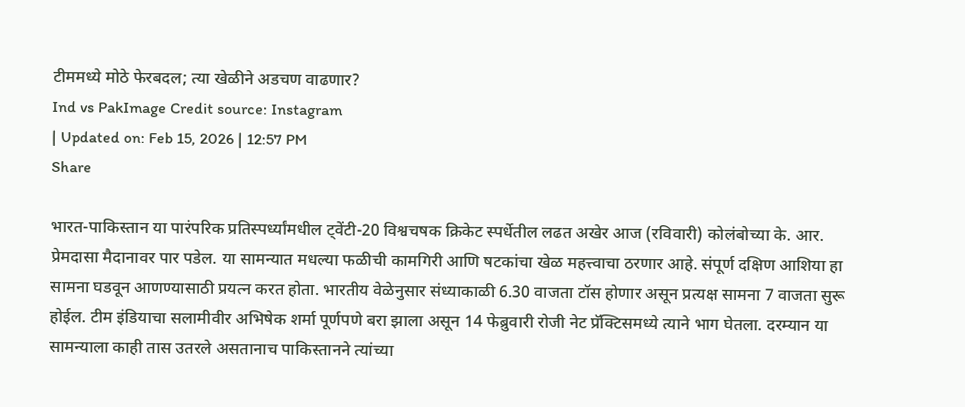टीममध्ये मोठे फेरबदल; त्या खेळीने अडचण वाढणार?
Ind vs PakImage Credit source: Instagram
| Updated on: Feb 15, 2026 | 12:57 PM
Share

भारत-पाकिस्तान या पारंपरिक प्रतिस्पर्ध्यांमधील ट्वेंटी-20 विश्वचषक क्रिकेट स्पर्धेतील लढत अखेर आज (रविवारी) कोलंबोच्या के. आर. प्रेमदासा मैदानावर पार पडेल. या सामन्यात मधल्या फळीची कामगिरी आणि षटकांचा खेळ महत्त्वाचा ठरणार आहे. संपूर्ण दक्षिण आशिया हा सामना घडवून आणण्यासाठी प्रयत्न करत होता. भारतीय वेळेनुसार संध्याकाळी 6.30 वाजता टॉस होणार असून प्रत्यक्ष सामना 7 वाजता सुरू होईल. टीम इंडियाचा सलामीवीर अभिषेक शर्मा पूर्णपणे बरा झाला असून 14 फेब्रुवारी रोजी नेट प्रॅक्टिसमध्ये त्याने भाग घेतला. दरम्यान या सामन्याला काही तास उतरले असतानाच पाकिस्तानने त्यांच्या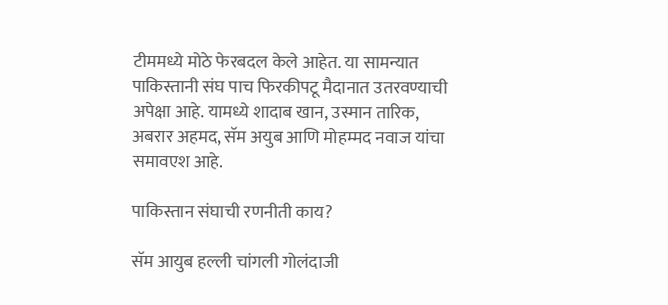टीममध्ये मोठे फेरबदल केले आहेत. या सामन्यात पाकिस्तानी संघ पाच फिरकीपटू मैदानात उतरवण्याची अपेक्षा आहे. यामध्ये शादाब खान, उस्मान तारिक, अबरार अहमद, सॅम अयुब आणि मोहम्मद नवाज यांचा समावएश आहे.

पाकिस्तान संघाची रणनीती काय?

सॅम आयुब हल्ली चांगली गोलंदाजी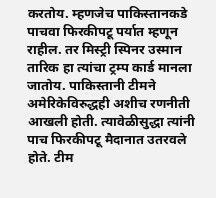करतोय. म्हणजेच पाकिस्तानकडे पाचवा फिरकीपटू पर्यात म्हणून राहील. तर मिस्ट्री स्पिनर उस्मान तारिक हा त्यांचा ट्रम्प कार्ड मानला जातोय. पाकिस्तानी टीमने अमेरिकेविरुद्धही अशीच रणनीती आखली होती. त्यावेळीसुद्धा त्यांनी पाच फिरकीपटू मैदानात उतरवले होते. टीम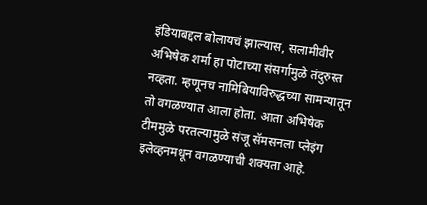इंडियाबद्दल बोलायचं झाल्यास, सलामीवीर अभिषेक शर्मा हा पोटाच्या संसर्गामुळे तंदुरुस्त नव्हता. म्हणूनच नामिबियाविरुद्धच्या सामन्यातून तो वगळण्यात आला होता. आता अभिषेक टीममुळे परतल्यामुळे संजू सॅमसनला प्लेइंग इलेव्हनमधून वगळण्याची शक्यता आहे.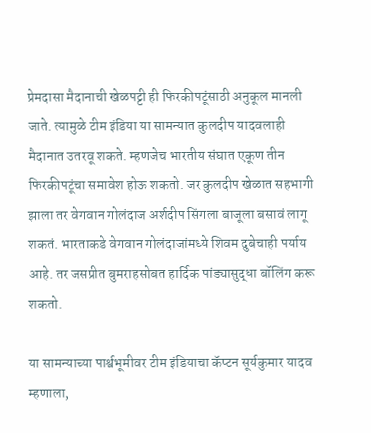प्रेमदासा मैदानाची खेळपट्टी ही फिरकीपटूंसाठी अनुकूल मानली जाते. त्यामुळे टीम इंडिया या सामन्यात कुलदीप यादवलाही मैदानात उतरवू शकते. म्हणजेच भारतीय संघात एकूण तीन फिरकीपटूंचा समावेश होऊ शकतो. जर कुलदीप खेळात सहभागी झाला तर वेगवान गोलंदाज अर्शदीप सिंगला बाजूला बसावं लागू शकतं. भारताकडे वेगवान गोलंदाजांमध्ये शिवम दुबेचाही पर्याय आहे. तर जसप्रीत बुमराहसोबत हार्दिक पांड्यासुद्धा बॉलिंग करू शकतो.

या सामन्याच्या पार्श्वभूमीवर टीम इंडियाचा कॅप्टन सूर्यकुमार यादव म्हणाला,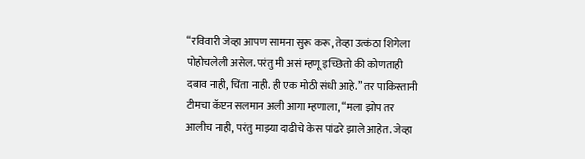“रविवारी जेव्हा आपण सामना सुरू करू, तेव्हा उत्कंठा शिगेला पोहोचलेली असेल. परंतु मी असं म्हणू इच्छितो की कोणताही दबाव नाही, चिंता नाही. ही एक मोठी संधी आहे.” तर पाकिस्तानी टीमचा कॅप्टन सलमान अली आगा म्हणाला, “मला झोप तर आलीच नाही, परंतु माझ्या दाढीचे केस पांढरे झाले आहेत. जेव्हा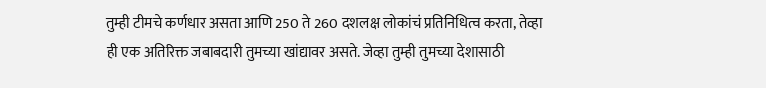तुम्ही टीमचे कर्णधार असता आणि 250 ते 260 दशलक्ष लोकांचं प्रतिनिधित्व करता, तेव्हा ही एक अतिरिक्त जबाबदारी तुमच्या खांद्यावर असते. जेव्हा तुम्ही तुमच्या देशासाठी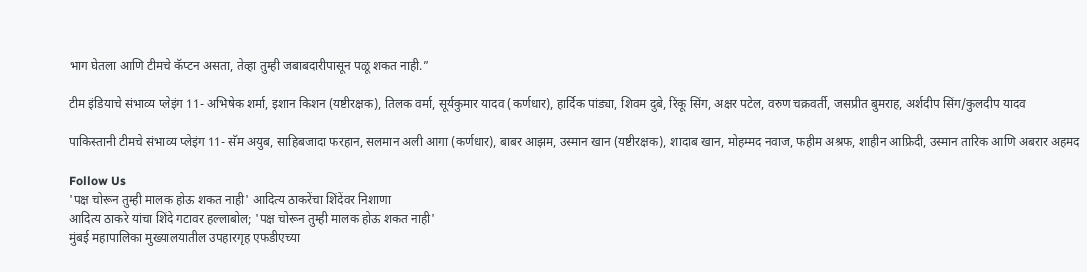भाग घेतला आणि टीमचे कॅप्टन असता, तेव्हा तुम्ही जबाबदारीपासून पळू शकत नाही.”

टीम इंडियाचे संभाव्य प्लेइंग 11- अभिषेक शर्मा, इशान किशन (यष्टीरक्षक), तिलक वर्मा, सूर्यकुमार यादव (कर्णधार), हार्दिक पांड्या, शिवम दुबे, रिंकू सिंग, अक्षर पटेल, वरुण चक्रवर्ती, जसप्रीत बुमराह, अर्शदीप सिंग/कुलदीप यादव

पाकिस्तानी टीमचे संभाव्य प्लेइंग 11- सॅम अयुब, साहिबजादा फरहान, सलमान अली आगा (कर्णधार), बाबर आझम, उस्मान खान (यष्टीरक्षक), शादाब खान, मोहम्मद नवाज, फहीम अश्रफ, शाहीन आफ्रिदी, उस्मान तारिक आणि अबरार अहमद

Follow Us
'पक्ष चोरून तुम्ही मालक होऊ शकत नाही' आदित्य ठाकरेंचा शिंदेंवर निशाणा
आदित्य ठाकरे यांचा शिंदे गटावर हल्लाबोल; 'पक्ष चोरून तुम्ही मालक होऊ शकत नाही'
मुंबई महापालिका मुख्यालयातील उपहारगृह एफडीएच्या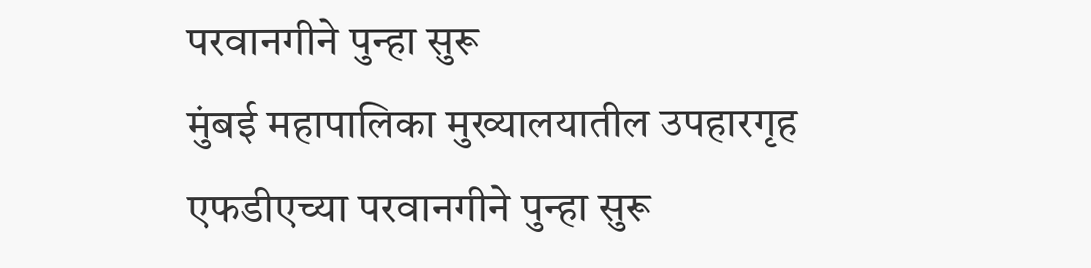परवानगीने पुन्हा सुरू
मुंबई महापालिका मुख्यालयातील उपहारगृह एफडीएच्या परवानगीने पुन्हा सुरू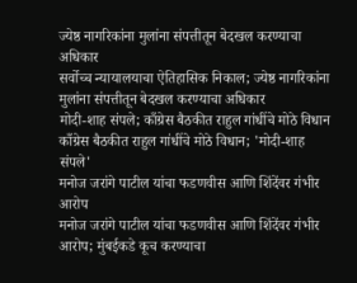ज्येष्ठ नागरिकांना मुलांना संपत्तीतून बेदखल करण्याचा अधिकार
सर्वोच्च न्यायालयाचा ऐतिहासिक निकाल; ज्येष्ठ नागरिकांना मुलांना संपत्तीतून बेदखल करण्याचा अधिकार
मोदी-शाह संपले; काँग्रेस बैठकीत राहुल गांधींचे मोठे विधान
काँग्रेस बैठकीत राहुल गांधींचे मोठे विधान; 'मोदी-शाह संपले'
मनोज जरांगे पाटील यांचा फडणवीस आणि शिंदेंवर गंभीर आरोप
मनोज जरांगे पाटील यांचा फडणवीस आणि शिंदेंवर गंभीर आरोप; मुंबईकडे कूच करण्याचा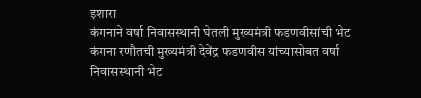इशारा
कंगनाने वर्षा निवासस्थानी घेतली मुख्यमंत्री फडणवीसांची भेट
कंगना रणौतची मुख्यमंत्री देवेंद्र फडणवीस यांच्यासोबत वर्षा निवासस्थानी भेट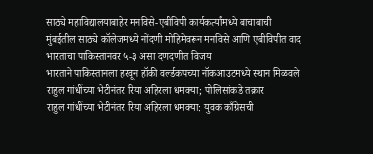साठ्ये महाविद्यालयाबाहेर मनविसे-एबीविपी कार्यकर्त्यांमध्ये बाचाबाची
मुंबईतील साठ्ये कॉलेजमध्ये नोंदणी मोहिमेवरून मनविसे आणि एबीविपीत वाद
भारताचा पाकिस्तानवर ५-३ असा दणदणीत विजय
भारताने पाकिस्तानला हरवून हॉकी वर्ल्डकपच्या नॉकआउटमध्ये स्थान मिळवले
राहुल गांधींच्या भेटीनंतर रिया अहिरला धमक्या; पोलिसांकडे तक्रार
राहुल गांधींच्या भेटीनंतर रिया अहिरला धमक्या: युवक काँग्रेसची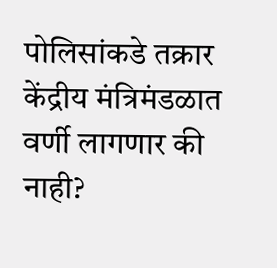पोलिसांकडे तक्रार
केंद्रीय मंत्रिमंडळात वर्णी लागणार की नाही?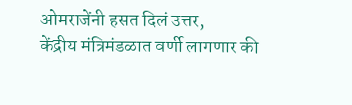ओमराजेंनी हसत दिलं उत्तर,
केंद्रीय मंत्रिमंडळात वर्णी लागणार की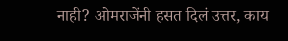नाही? ओमराजेंनी हसत दिलं उत्तर, काय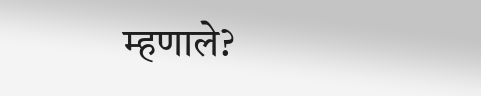म्हणाले?